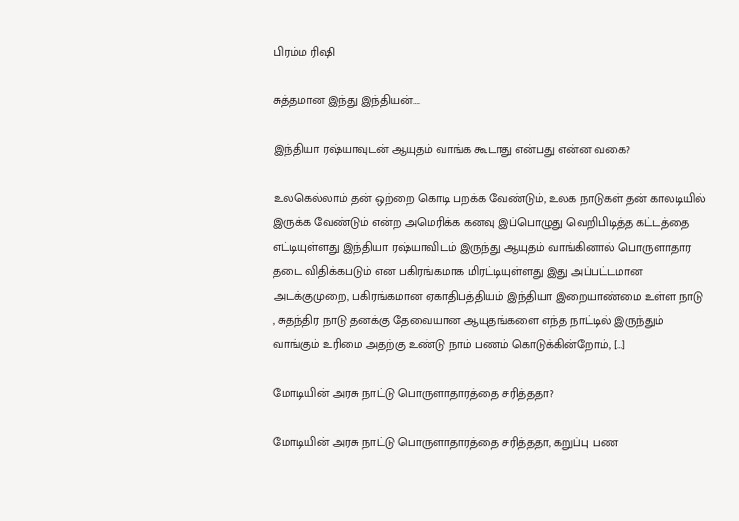பிரம்ம ரிஷி

சுத்தமான இந்து இந்தியன்….

இந்தியா ரஷ்யாவுடன் ஆயுதம் வாங்க கூடாது என்பது என்ன வகை?

உலகெல்லாம் தன் ஒற்றை கொடி பறக்க வேண்டும், உலக நாடுகள் தன் காலடியில் இருக்க வேண்டும் என்ற அமெரிக்க கனவு இப்பொழுது வெறிபிடித்த கட்டத்தை எட்டியுள்ளது இந்தியா ரஷ்யாவிடம் இருந்து ஆயுதம் வாங்கினால் பொருளாதார தடை விதிக்கபடும் என பகிரங்கமாக மிரட்டியுள்ளது இது அப்பட்டமான அடக்குமுறை, பகிரங்கமான ஏகாதிபத்தியம் இந்தியா இறையாண்மை உள்ள நாடு , சுதந்திர நாடு தனக்கு தேவையான ஆயுதங்களை எந்த நாட்டில் இருந்தும் வாங்கும் உரிமை அதற்கு உண்டு நாம் பணம் கொடுக்கின்றோம், […]

மோடியின் அரசு நாட்டு பொருளாதாரத்தை சரித்ததா?

மோடியின் அரசு நாட்டு பொருளாதாரத்தை சரித்ததா, கறுப்பு பண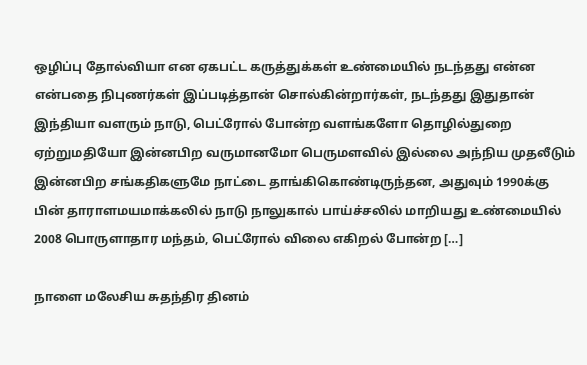ஒழிப்பு தோல்வியா என ஏகபட்ட கருத்துக்கள் உண்மையில் நடந்தது என்ன என்பதை நிபுணர்கள் இப்படித்தான் சொல்கின்றார்கள், நடந்தது இதுதான் இந்தியா வளரும் நாடு, பெட்ரோல் போன்ற வளங்களோ தொழில்துறை ஏற்றுமதியோ இன்னபிற வருமானமோ பெருமளவில் இல்லை அந்நிய முதலீடும் இன்னபிற சங்கதிகளுமே நாட்டை தாங்கிகொண்டிருந்தன, அதுவும் 1990க்கு பின் தாராளமயமாக்கலில் நாடு நாலுகால் பாய்ச்சலில் மாறியது உண்மையில் 2008 பொருளாதார மந்தம், பெட்ரோல் விலை எகிறல் போன்ற […]

நாளை மலேசிய சுதந்திர தினம்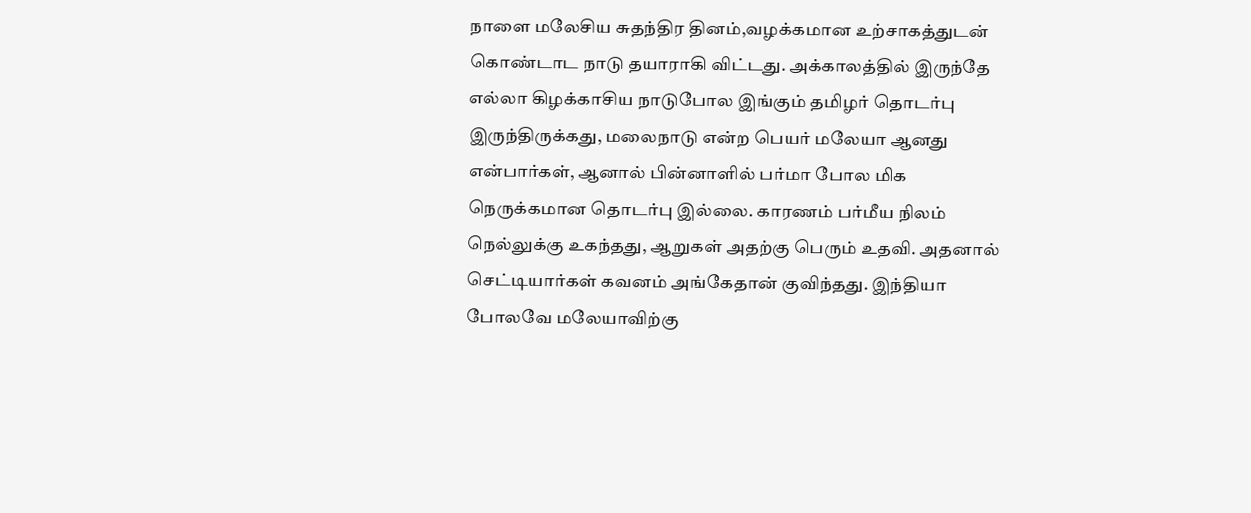நாளை மலேசிய சுதந்திர தினம்,வழக்கமான உற்சாகத்துடன் கொண்டாட நாடு தயாராகி விட்டது. அக்காலத்தில் இருந்தே எல்லா கிழக்காசிய நாடுபோல இங்கும் தமிழர் தொடர்பு இருந்திருக்கது, மலைநாடு என்ற பெயர் மலேயா ஆனது என்பார்கள், ஆனால் பின்னாளில் பர்மா போல மிக நெருக்கமான தொடர்பு இல்லை. காரணம் பர்மீய நிலம் நெல்லுக்கு உகந்தது, ஆறுகள் அதற்கு பெரும் உதவி. அதனால் செட்டியார்கள் கவனம் அங்கேதான் குவிந்தது. இந்தியா போலவே மலேயாவிற்கு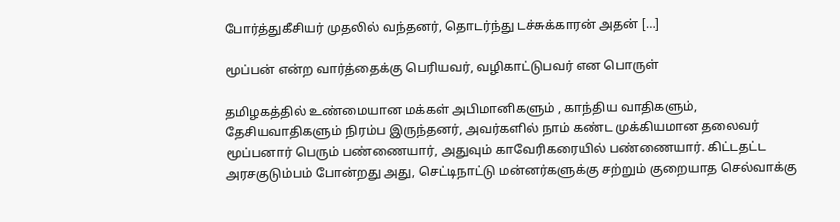போர்த்துகீசியர் முதலில் வந்தனர், தொடர்ந்து டச்சுக்காரன் அதன் […]

மூப்பன் என்ற வார்த்தைக்கு பெரியவர், வழிகாட்டுபவர் என பொருள்

தமிழகத்தில் உண்மையான மக்கள் அபிமானிகளும் , காந்திய வாதிகளும், தேசியவாதிகளும் நிரம்ப இருந்தனர், அவர்களில் நாம் கண்ட முக்கியமான தலைவர் மூப்பனார் பெரும் பண்ணையார், அதுவும் காவேரிகரையில் பண்ணையார். கிட்டதட்ட அரசகுடும்பம் போன்றது அது, செட்டிநாட்டு மன்னர்களுக்கு சற்றும் குறையாத செல்வாக்கு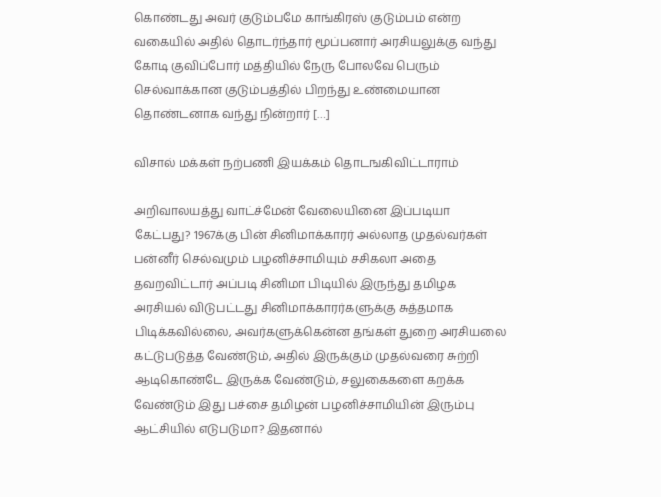கொண்டது அவர் குடும்பமே காங்கிரஸ் குடும்பம் என்ற வகையில் அதில் தொடர்ந்தார் மூப்பனார் அரசியலுக்கு வந்து கோடி குவிப்போர் மத்தியில் நேரு போலவே பெரும் செல்வாக்கான குடும்பத்தில் பிறந்து உண்மையான தொண்டனாக வந்து நின்றார் […]

விசால் மக்கள் நற்பணி இயக்கம் தொடஙகிவிட்டாராம்

அறிவாலயத்து வாட்ச்மேன் வேலையினை இப்படியா கேட்பது? 1967க்கு பின் சினிமாக்காரர் அல்லாத முதல்வர்கள் பன்னீர் செல்வமும் பழனிச்சாமியும் சசிகலா அதை தவறவிட்டார் அப்படி சினிமா பிடியில் இருந்து தமிழக அரசியல் விடுபட்டது சினிமாக்காரர்களுக்கு சுத்தமாக பிடிக்கவில்லை, அவர்களுக்கென்ன தங்கள் துறை அரசியலை கட்டுபடுத்த வேண்டும், அதில் இருக்கும் முதல்வரை சுற்றி ஆடிகொண்டே இருக்க வேண்டும், சலுகைகளை கறக்க வேண்டும் இது பச்சை தமிழன் பழனிச்சாமியின் இரும்பு ஆட்சியில் எடுபடுமா? இதனால்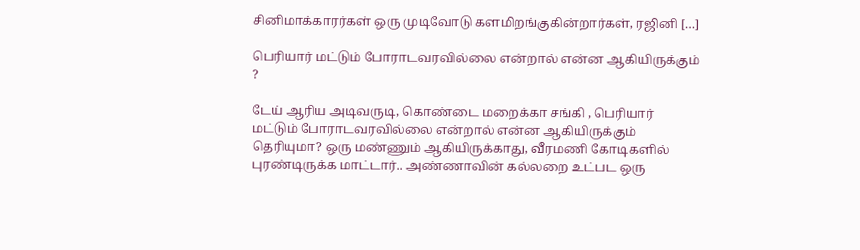சினிமாக்காரர்கள் ஒரு முடிவோடு களமிறங்குகின்றார்கள், ரஜினி […]

பெரியார் மட்டும் போராடவரவில்லை என்றால் என்ன ஆகியிருக்கும் ?

டேய் ஆரிய அடிவருடி, கொண்டை மறைக்கா சங்கி , பெரியார் மட்டும் போராடவரவில்லை என்றால் என்ன ஆகியிருக்கும் தெரியுமா? ஒரு மண்ணும் ஆகியிருக்காது, வீரமணி கோடிகளில் புரண்டிருக்க மாட்டார்.. அண்ணாவின் கல்லறை உட்பட ஒரு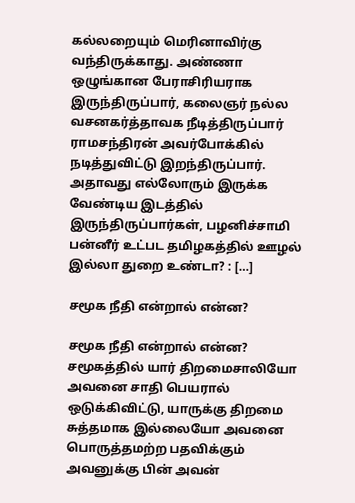கல்லறையும் மெரினாவிர்கு வந்திருக்காது. அண்ணா ஒழுங்கான பேராசிரியராக இருந்திருப்பார், கலைஞர் நல்ல வசனகர்த்தாவக நீடித்திருப்பார் ராமசந்திரன் அவர்போக்கில் நடித்துவிட்டு இறந்திருப்பார். அதாவது எல்லோரும் இருக்க வேண்டிய இடத்தில் இருந்திருப்பார்கள், பழனிச்சாமி பன்னீர் உட்பட‌ தமிழகத்தில் ஊழல் இல்லா துறை உண்டா? : […]

சமூக நீதி என்றால் என்ன?

சமூக நீதி என்றால் என்ன? சமூகத்தில் யார் திறமைசாலியோ அவனை சாதி பெயரால் ஒடுக்கிவிட்டு, யாருக்கு திறமை சுத்தமாக இல்லையோ அவனை பொருத்தமற்ற பதவிக்கும் அவனுக்கு பின் அவன்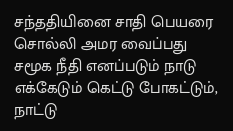சந்ததியினை சாதி பெயரை சொல்லி அமர வைப்பது சமூக நீதி எனப்படும் நாடு எக்கேடும் கெட்டு போகட்டும், நாட்டு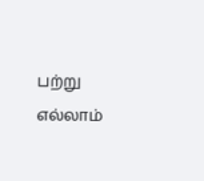பற்று எல்லாம்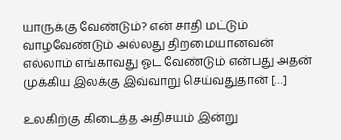யாருக்கு வேண்டும்? என் சாதி மட்டும் வாழவேண்டும் அல்லது திறமையானவன் எல்லாம் எங்காவது ஓட வேண்டும் என்பது அதன் முக்கிய இலக்கு இவ்வாறு செய்வதுதான் […]

உலகிற்கு கிடைத்த அதிசயம் இன்று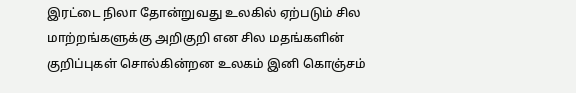இரட்டை நிலா தோன்றுவது உலகில் ஏற்படும் சில மாற்றங்களுக்கு அறிகுறி என சில மதங்களின் குறிப்புகள் சொல்கின்றன‌ உலகம் இனி கொஞ்சம்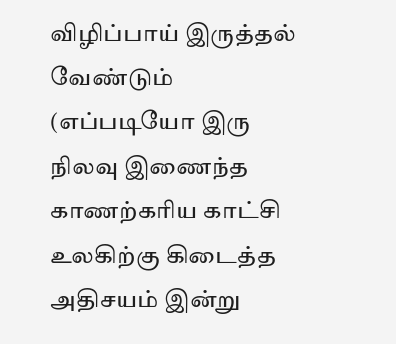விழிப்பாய் இருத்தல் வேண்டும் (எப்படியோ இரு நிலவு இணைந்த காணற்கரிய காட்சி உலகிற்கு கிடைத்த அதிசயம் இன்று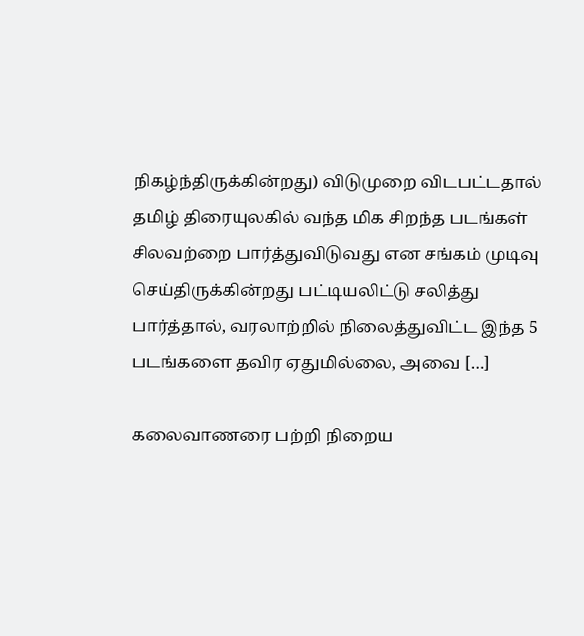நிகழ்ந்திருக்கின்றது) விடுமுறை விடபட்டதால் தமிழ் திரையுலகில் வந்த மிக சிறந்த படங்கள் சிலவற்றை பார்த்துவிடுவது என சங்கம் முடிவு செய்திருக்கின்றது பட்டியலிட்டு சலித்து பார்த்தால், வரலாற்றில் நிலைத்துவிட்ட இந்த 5 படங்களை தவிர ஏதுமில்லை, அவை […]

கலைவாணரை பற்றி நிறைய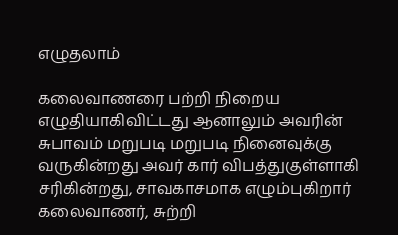எழுதலாம்

கலைவாணரை பற்றி நிறைய எழுதியாகிவிட்டது ஆனாலும் அவரின் சுபாவம் மறுபடி மறுபடி நினைவுக்கு வருகின்றது அவர் கார் விபத்துகுள்ளாகி சரிகின்றது, சாவகாசமாக எழும்புகிறார் கலைவாணர், சுற்றி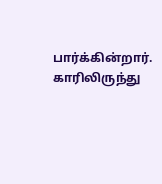பார்க்கின்றார். காரிலிருந்து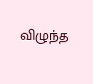விழுந்த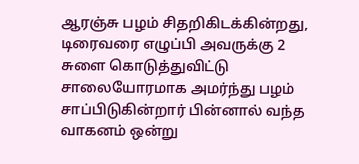ஆரஞ்சு பழம் சிதறிகிடக்கின்றது, டிரைவரை எழுப்பி அவருக்கு 2 சுளை கொடுத்துவிட்டு சாலையோரமாக அமர்ந்து பழம் சாப்பிடுகின்றார் பின்னால் வந்த வாகனம் ஒன்று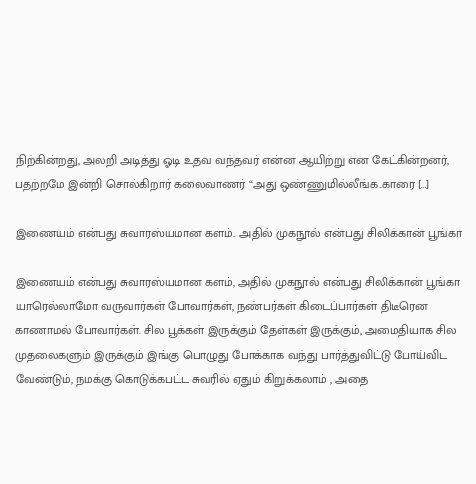நிற்கின்றது, அலறி அடித்து ஓடி உதவ வந்தவர் என்ன ஆயிற்று என கேட்கின்றனர், பதற்றமே இன்றி சொல்கிறார் கலைவாணர் “அது ஒண்ணுமில்லீங்க..காரை […]

இணையம் என்பது சுவாரஸ்யமான களம்.. அதில் முகநூல் என்பது சிலிக்கான் பூங்கா

இணையம் என்பது சுவாரஸ்யமான களம், அதில் முகநூல் என்பது சிலிக்கான் பூங்கா யாரெல்லாமோ வருவார்கள் போவார்கள், நண்பர்கள் கிடைப்பார்கள் திடீரென காணாமல் போவார்கள். சில பூக்கள் இருக்கும் தேள்கள் இருக்கும், அமைதியாக சில முதலைகளும் இருக்கும் இங்கு பொழுது போக்காக வந்து பார்த்துவிட்டு போய்விட வேண்டும், நமக்கு கொடுக்கபட்ட சுவரில் ஏதும் கிறுக்கலாம் , அதை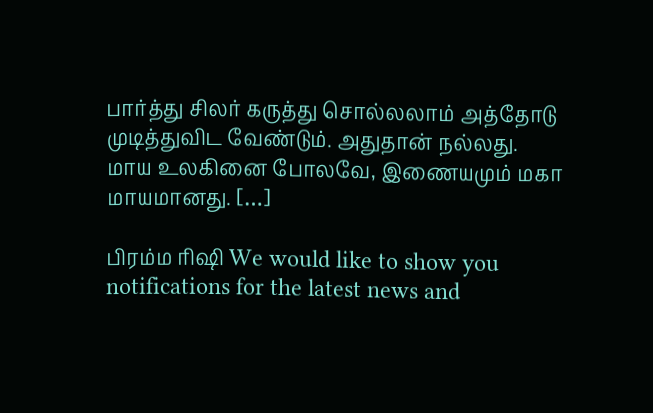பார்த்து சிலர் கருத்து சொல்லலாம் அத்தோடு முடித்துவிட வேண்டும். அதுதான் நல்லது. மாய உலகினை போலவே, இணையமும் மகா மாயமானது. […]

பிரம்ம ரிஷி We would like to show you notifications for the latest news and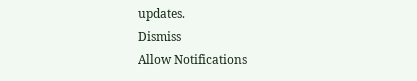updates.
Dismiss
Allow Notifications